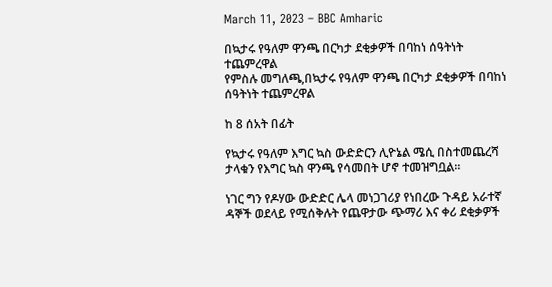March 11, 2023 – BBC Amharic

በኳታሩ የዓለም ዋንጫ በርካታ ደቂቃዎች በባከነ ሰዓትነት ተጨምረዋል
የምስሉ መግለጫ,በኳታሩ የዓለም ዋንጫ በርካታ ደቂቃዎች በባከነ ሰዓትነት ተጨምረዋል

ከ 8 ሰአት በፊት

የኳታሩ የዓለም እግር ኳስ ውድድርን ሊዮኔል ሜሲ በስተመጨረሻ ታላቁን የእግር ኳስ ዋንጫ የሳመበት ሆኖ ተመዝግቧል።

ነገር ግን የዶሃው ውድድር ሌላ መነጋገሪያ የነበረው ጉዳይ አራተኛ ዳኞች ወደላይ የሚሰቅሉት የጨዋታው ጭማሪ እና ቀሪ ደቂቃዎች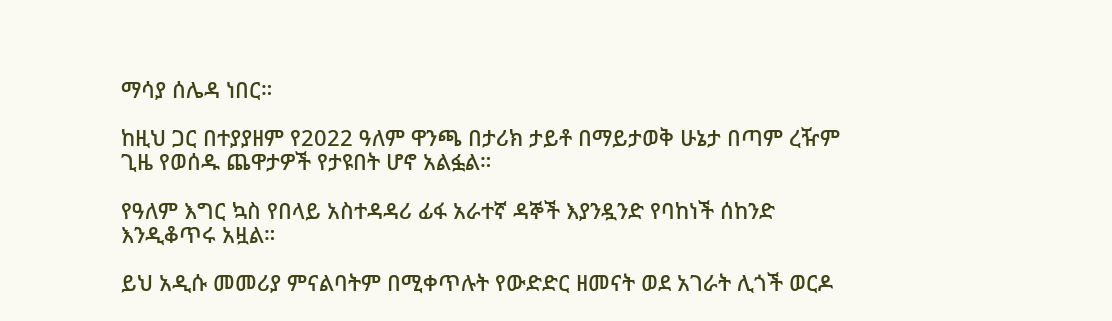ማሳያ ሰሌዳ ነበር።

ከዚህ ጋር በተያያዘም የ2022 ዓለም ዋንጫ በታሪክ ታይቶ በማይታወቅ ሁኔታ በጣም ረዥም ጊዜ የወሰዱ ጨዋታዎች የታዩበት ሆኖ አልፏል።

የዓለም እግር ኳስ የበላይ አስተዳዳሪ ፊፋ አራተኛ ዳኞች እያንዷንድ የባከነች ሰከንድ እንዲቆጥሩ አዟል።

ይህ አዲሱ መመሪያ ምናልባትም በሚቀጥሉት የውድድር ዘመናት ወደ አገራት ሊጎች ወርዶ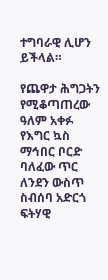ተግባራዊ ሊሆን ይችላል።

የጨዋታ ሕግጋትን የሚቆጣጠረው ዓለም አቀፉ የእግር ኳስ ማኅበር ቦርድ ባለፈው ጥር ለንደን ውስጥ ስብሰባ አድርጎ ፍትሃዊ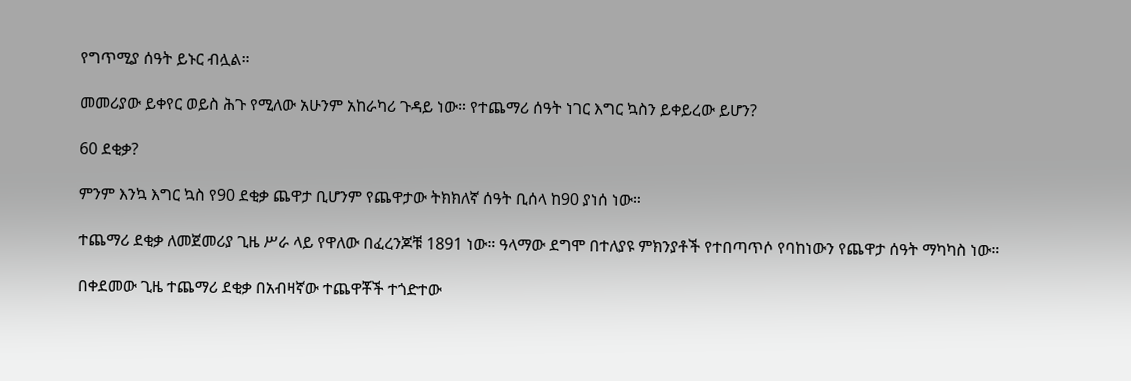የግጥሚያ ሰዓት ይኑር ብሏል።

መመሪያው ይቀየር ወይስ ሕጉ የሚለው አሁንም አከራካሪ ጉዳይ ነው። የተጨማሪ ሰዓት ነገር እግር ኳስን ይቀይረው ይሆን?

60 ደቂቃ?

ምንም እንኳ እግር ኳስ የ90 ደቂቃ ጨዋታ ቢሆንም የጨዋታው ትክክለኛ ሰዓት ቢሰላ ከ90 ያነሰ ነው።

ተጨማሪ ደቂቃ ለመጀመሪያ ጊዜ ሥራ ላይ የዋለው በፈረንጆቹ 1891 ነው። ዓላማው ደግሞ በተለያዩ ምክንያቶች የተበጣጥሶ የባከነውን የጨዋታ ሰዓት ማካካስ ነው።

በቀደመው ጊዜ ተጨማሪ ደቂቃ በአብዛኛው ተጨዋቾች ተጎድተው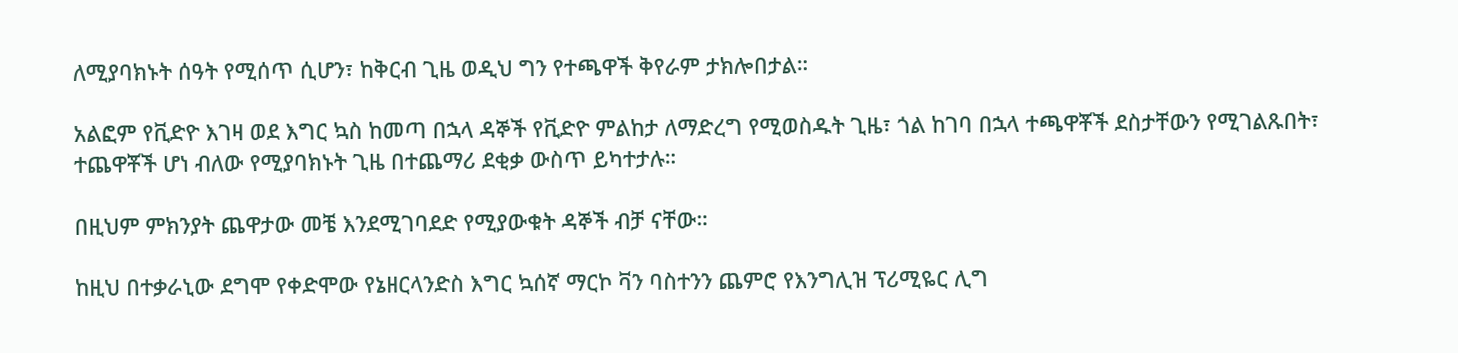ለሚያባክኑት ሰዓት የሚሰጥ ሲሆን፣ ከቅርብ ጊዜ ወዲህ ግን የተጫዋች ቅየራም ታክሎበታል።

አልፎም የቪድዮ እገዛ ወደ እግር ኳስ ከመጣ በኋላ ዳኞች የቪድዮ ምልከታ ለማድረግ የሚወስዱት ጊዜ፣ ጎል ከገባ በኋላ ተጫዋቾች ደስታቸውን የሚገልጹበት፣ ተጨዋቾች ሆነ ብለው የሚያባክኑት ጊዜ በተጨማሪ ደቂቃ ውስጥ ይካተታሉ።

በዚህም ምክንያት ጨዋታው መቼ እንደሚገባደድ የሚያውቁት ዳኞች ብቻ ናቸው።

ከዚህ በተቃራኒው ደግሞ የቀድሞው የኔዘርላንድስ እግር ኳሰኛ ማርኮ ቫን ባስተንን ጨምሮ የእንግሊዝ ፕሪሚዬር ሊግ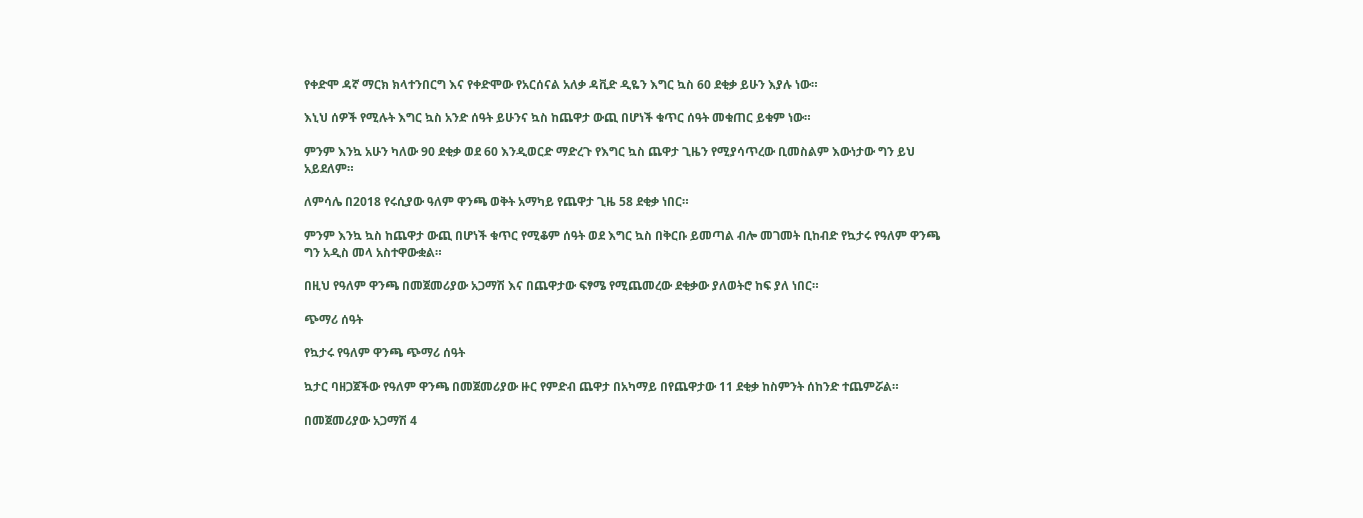የቀድሞ ዳኛ ማርክ ክላተንበርግ እና የቀድሞው የአርሰናል አለቃ ዳቪድ ዲዬን እግር ኳስ 60 ደቂቃ ይሁን እያሉ ነው።

እኒህ ሰዎች የሚሉት እግር ኳስ አንድ ሰዓት ይሁንና ኳስ ከጨዋታ ውጪ በሆነች ቁጥር ሰዓት መቁጠር ይቁም ነው።

ምንም እንኳ አሁን ካለው 90 ደቂቃ ወደ 60 እንዲወርድ ማድረጉ የእግር ኳስ ጨዋታ ጊዜን የሚያሳጥረው ቢመስልም እውነታው ግን ይህ አይደለም።

ለምሳሌ በ2018 የሩሲያው ዓለም ዋንጫ ወቅት አማካይ የጨዋታ ጊዜ 58 ደቂቃ ነበር።

ምንም እንኳ ኳስ ከጨዋታ ውጪ በሆነች ቁጥር የሚቆም ሰዓት ወደ እግር ኳስ በቅርቡ ይመጣል ብሎ መገመት ቢከብድ የኳታሩ የዓለም ዋንጫ ግን አዲስ መላ አስተዋውቋል።

በዚህ የዓለም ዋንጫ በመጀመሪያው አጋማሽ እና በጨዋታው ፍፃሜ የሚጨመረው ደቂቃው ያለወትሮ ከፍ ያለ ነበር።

ጭማሪ ሰዓት

የኳታሩ የዓለም ዋንጫ ጭማሪ ሰዓት

ኳታር ባዘጋጀችው የዓለም ዋንጫ በመጀመሪያው ዙር የምድብ ጨዋታ በአካማይ በየጨዋታው 11 ደቂቃ ከስምንት ሰከንድ ተጨምሯል።

በመጀመሪያው አጋማሽ 4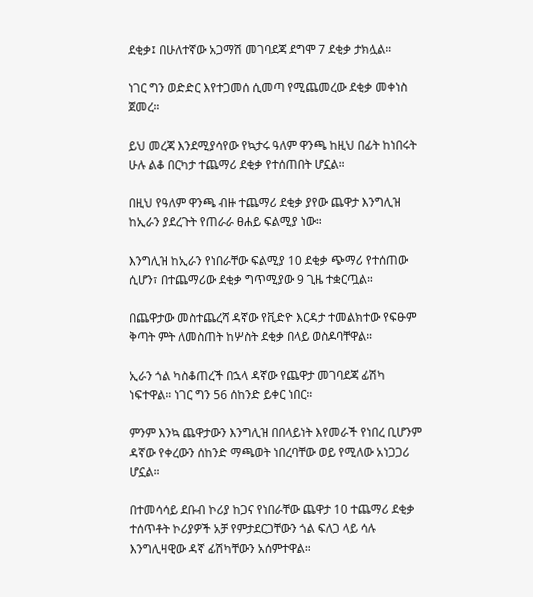ደቂቃ፤ በሁለተኛው አጋማሽ መገባደጃ ደግሞ 7 ደቂቃ ታክሏል።

ነገር ግን ወድድር እየተጋመሰ ሲመጣ የሚጨመረው ደቂቃ መቀነስ ጀመረ።

ይህ መረጃ እንደሚያሳየው የኳታሩ ዓለም ዋንጫ ከዚህ በፊት ከነበሩት ሁሉ ልቆ በርካታ ተጨማሪ ደቂቃ የተሰጠበት ሆኗል።

በዚህ የዓለም ዋንጫ ብዙ ተጨማሪ ደቂቃ ያየው ጨዋታ እንግሊዝ ከኢራን ያደረጉት የጠራራ ፀሐይ ፍልሚያ ነው።

እንግሊዝ ከኢራን የነበራቸው ፍልሚያ 10 ደቂቃ ጭማሪ የተሰጠው ሲሆን፣ በተጨማሪው ደቂቃ ግጥሚያው 9 ጊዜ ተቋርጧል።

በጨዋታው መስተጨረሻ ዳኛው የቪድዮ እርዳታ ተመልክተው የፍፁም ቅጣት ምት ለመስጠት ከሦስት ደቂቃ በላይ ወስዶባቸዋል።

ኢራን ጎል ካስቆጠረች በኋላ ዳኛው የጨዋታ መገባደጃ ፊሽካ ነፍተዋል። ነገር ግን 56 ሰከንድ ይቀር ነበር።

ምንም እንኳ ጨዋታውን እንግሊዝ በበላይነት እየመራች የነበረ ቢሆንም ዳኛው የቀረውን ሰከንድ ማጫወት ነበረባቸው ወይ የሚለው አነጋጋሪ ሆኗል።

በተመሳሳይ ደቡብ ኮሪያ ከጋና የነበራቸው ጨዋታ 10 ተጨማሪ ደቂቃ ተሰጥቶት ኮሪያዎች አቻ የምታደርጋቸውን ጎል ፍለጋ ላይ ሳሉ እንግሊዛዊው ዳኛ ፊሽካቸውን አሰምተዋል።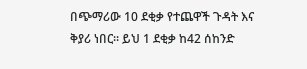በጭማሪው 10 ደቂቃ የተጨዋች ጉዳት እና ቅያሪ ነበር። ይህ 1 ደቂቃ ከ42 ሰከንድ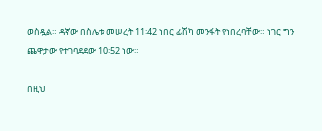ወስዷል። ዳኛው በስሌቱ መሠረት 11፡42 ነበር ፊሽካ መንፋት የነበረባቸው። ነገር ግን ጨዋታው የተገባደደው 10፡52 ነው።

በዚህ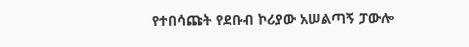የተበሳጩት የደቡብ ኮሪያው አሠልጣኝ ፓውሎ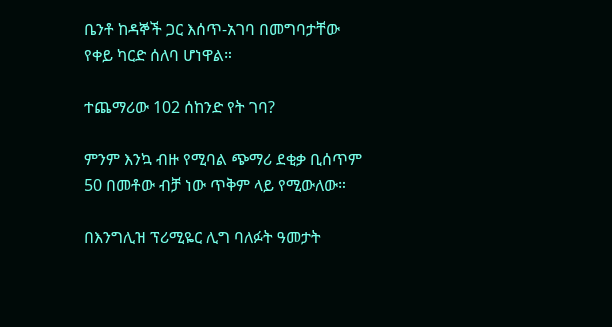ቤንቶ ከዳኞች ጋር እሰጥ-አገባ በመግባታቸው የቀይ ካርድ ሰለባ ሆነዋል።

ተጨማሪው 102 ሰከንድ የት ገባ?

ምንም እንኳ ብዙ የሚባል ጭማሪ ደቂቃ ቢሰጥም 50 በመቶው ብቻ ነው ጥቅም ላይ የሚውለው።

በእንግሊዝ ፕሪሚዬር ሊግ ባለፉት ዓመታት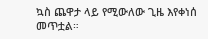ኳስ ጨዋታ ላይ የሚውለው ጊዜ እየቀነሰ መጥቷል።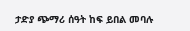ታድያ ጭማሪ ሰዓት ከፍ ይበል መባሉ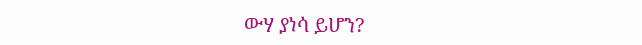ውሃ ያነሳ ይሆን?